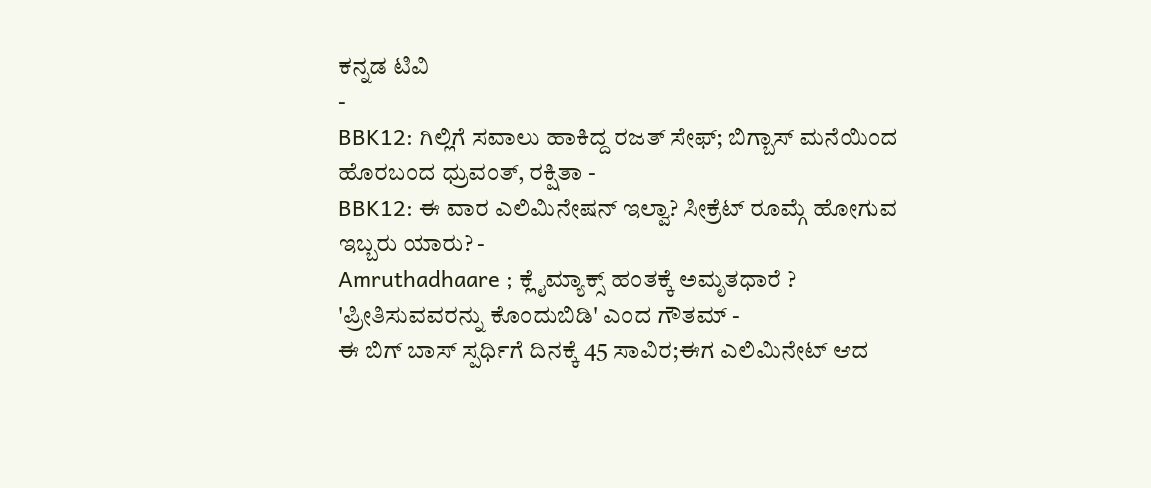ಕನ್ನಡ ಟಿವಿ
-
BBK12: ಗಿಲ್ಲಿಗೆ ಸವಾಲು ಹಾಕಿದ್ದ ರಜತ್ ಸೇಫ್; ಬಿಗ್ಬಾಸ್ ಮನೆಯಿಂದ ಹೊರಬಂದ ಧ್ರುವಂತ್, ರಕ್ಷಿತಾ -
BBK12: ಈ ವಾರ ಎಲಿಮಿನೇಷನ್ ಇಲ್ವಾ? ಸೀಕ್ರೆಟ್ ರೂಮ್ಗೆ ಹೋಗುವ ಇಬ್ಬರು ಯಾರು? -
Amruthadhaare ; ಕ್ಲೈಮ್ಯಾಕ್ಸ್ ಹಂತಕ್ಕೆ ಅಮೃತಧಾರೆ ? 'ಪ್ರೀತಿಸುವವರನ್ನು ಕೊಂದುಬಿಡಿ' ಎಂದ ಗೌತಮ್ -
ಈ ಬಿಗ್ ಬಾಸ್ ಸ್ಪರ್ಧಿಗೆ ದಿನಕ್ಕೆ 45 ಸಾವಿರ;ಈಗ ಎಲಿಮಿನೇಟ್ ಆದ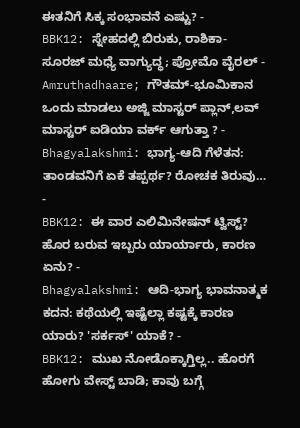ಈತನಿಗೆ ಸಿಕ್ಕ ಸಂಭಾವನೆ ಎಷ್ಟು? -
BBK12: ಸ್ನೇಹದಲ್ಲಿ ಬಿರುಕು, ರಾಶಿಕಾ- ಸೂರಜ್ ಮಧ್ಯೆ ವಾಗ್ಯುದ್ಧ; ಪ್ರೋಮೊ ವೈರಲ್ -
Amruthadhaare; ಗೌತಮ್-ಭೂಮಿಕಾನ ಒಂದು ಮಾಡಲು ಅಜ್ಜಿ ಮಾಸ್ಟರ್ ಪ್ಲಾನ್,ಲವ್ ಮಾಸ್ಟರ್ ಐಡಿಯಾ ವರ್ಕ್ ಆಗುತ್ತಾ ? -
Bhagyalakshmi: ಭಾಗ್ಯ-ಆದಿ ಗೆಳೆತನ: ತಾಂಡವನಿಗೆ ಏಕೆ ತಪ್ಪರ್ಥ? ರೋಚಕ ತಿರುವು… -
BBK12: ಈ ವಾರ ಎಲಿಮಿನೇಷನ್ ಟ್ವಿಸ್ಟ್? ಹೊರ ಬರುವ ಇಬ್ಬರು ಯಾರ್ಯಾರು, ಕಾರಣ ಏನು? -
Bhagyalakshmi: ಆದಿ-ಭಾಗ್ಯ ಭಾವನಾತ್ಮಕ ಕದನ: ಕಥೆಯಲ್ಲಿ ಇಷ್ಟೆಲ್ಲಾ ಕಷ್ಟಕ್ಕೆ ಕಾರಣ ಯಾರು? 'ಸರ್ಕಸ್' ಯಾಕೆ? -
BBK12: ಮುಖ ನೋಡೊಕ್ಕಾಗ್ತಿಲ್ಲ.. ಹೊರಗೆ ಹೋಗು ವೇಸ್ಟ್ ಬಾಡಿ; ಕಾವು ಬಗ್ಗೆ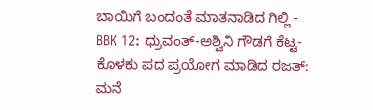ಬಾಯಿಗೆ ಬಂದಂತೆ ಮಾತನಾಡಿದ ಗಿಲ್ಲಿ -
BBK 12: ಧ್ರುವಂತ್-ಅಶ್ವಿನಿ ಗೌಡಗೆ ಕೆಟ್ಟ-ಕೊಳಕು ಪದ ಪ್ರಯೋಗ ಮಾಡಿದ ರಜತ್: ಮನೆ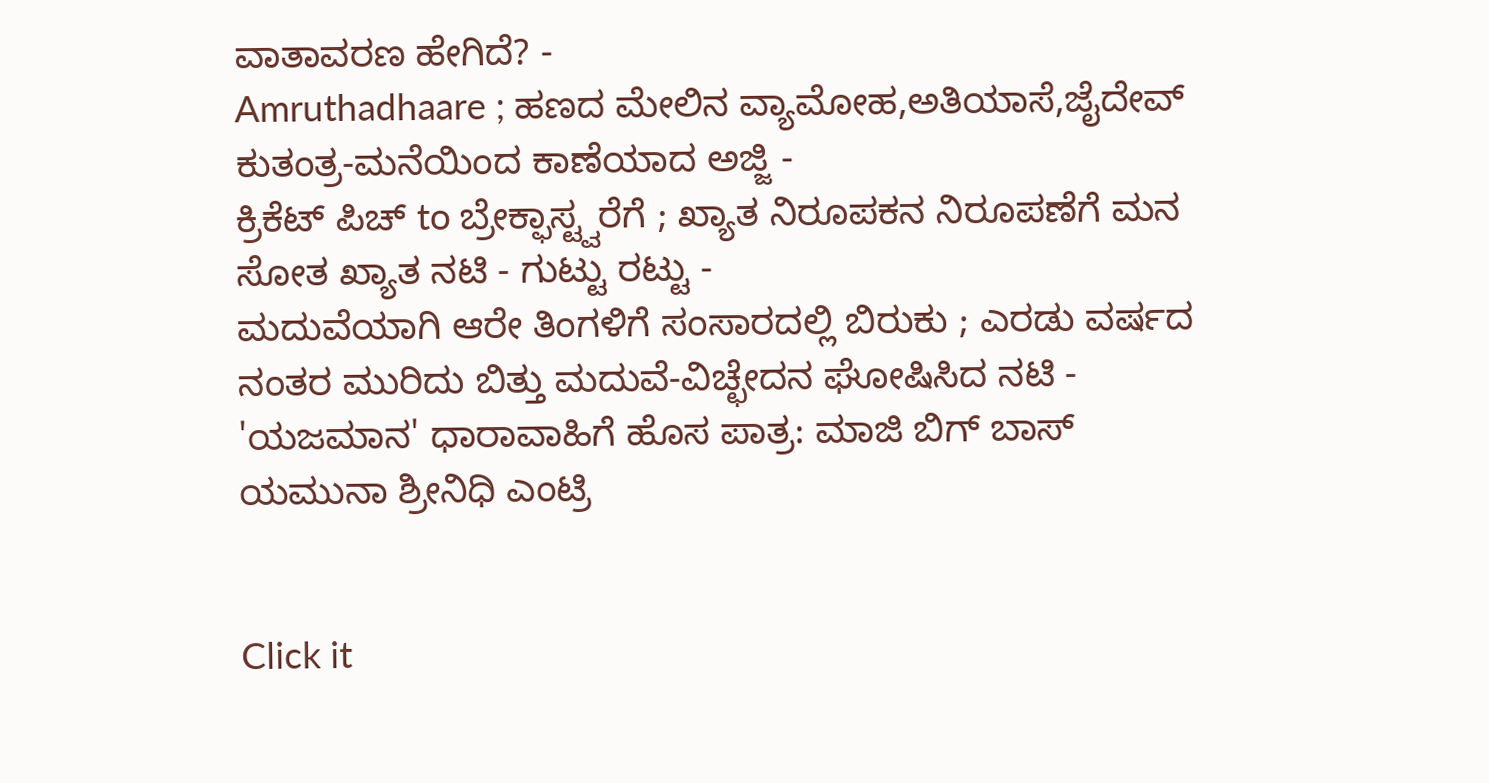ವಾತಾವರಣ ಹೇಗಿದೆ? -
Amruthadhaare ; ಹಣದ ಮೇಲಿನ ವ್ಯಾಮೋಹ,ಅತಿಯಾಸೆ,ಜೈದೇವ್ ಕುತಂತ್ರ-ಮನೆಯಿಂದ ಕಾಣೆಯಾದ ಅಜ್ಜಿ -
ಕ್ರಿಕೆಟ್ ಪಿಚ್ to ಬ್ರೇಕ್ಫಾಸ್ಟ್ವರೆಗೆ ; ಖ್ಯಾತ ನಿರೂಪಕನ ನಿರೂಪಣೆಗೆ ಮನ ಸೋತ ಖ್ಯಾತ ನಟಿ - ಗುಟ್ಟು ರಟ್ಟು -
ಮದುವೆಯಾಗಿ ಆರೇ ತಿಂಗಳಿಗೆ ಸಂಸಾರದಲ್ಲಿ ಬಿರುಕು ; ಎರಡು ವರ್ಷದ ನಂತರ ಮುರಿದು ಬಿತ್ತು ಮದುವೆ-ವಿಚ್ಛೇದನ ಘೋಷಿಸಿದ ನಟಿ -
'ಯಜಮಾನ' ಧಾರಾವಾಹಿಗೆ ಹೊಸ ಪಾತ್ರ: ಮಾಜಿ ಬಿಗ್ ಬಾಸ್ ಯಮುನಾ ಶ್ರೀನಿಧಿ ಎಂಟ್ರಿ


Click it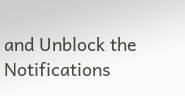and Unblock the Notifications